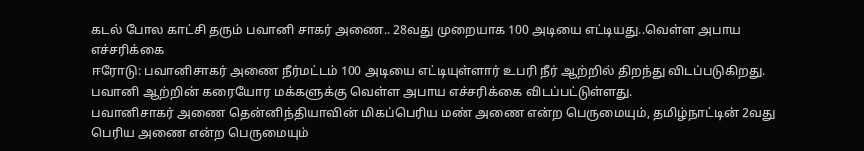கடல் போல காட்சி தரும் பவானி சாகர் அணை.. 28வது முறையாக 100 அடியை எட்டியது..வெள்ள அபாய எச்சரிக்கை
ஈரோடு: பவானிசாகர் அணை நீர்மட்டம் 100 அடியை எட்டியுள்ளார் உபரி நீர் ஆற்றில் திறந்து விடப்படுகிறது. பவானி ஆற்றின் கரையோர மக்களுக்கு வெள்ள அபாய எச்சரிக்கை விடப்பட்டுள்ளது.
பவானிசாகர் அணை தென்னிந்தியாவின் மிகப்பெரிய மண் அணை என்ற பெருமையும், தமிழ்நாட்டின் 2வது பெரிய அணை என்ற பெருமையும்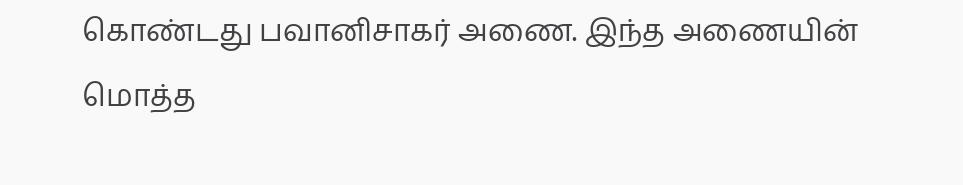கொண்டது பவானிசாகர் அணை. இந்த அணையின் மொத்த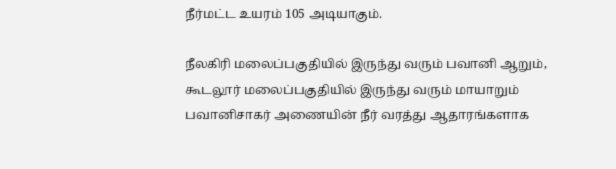நீர்மட்ட உயரம் 105 அடியாகும்.

நீலகிரி மலைப்பகுதியில் இருந்து வரும் பவானி ஆறும், கூடலூர் மலைப்பகுதியில் இருந்து வரும் மாயாறும் பவானிசாகர் அணையின் நீர் வரத்து ஆதாரங்களாக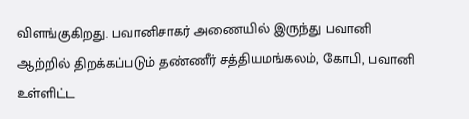விளங்குகிறது. பவானிசாகர் அணையில் இருந்து பவானி ஆற்றில் திறக்கப்படும் தண்ணீர் சத்தியமங்கலம், கோபி, பவானி உள்ளிட்ட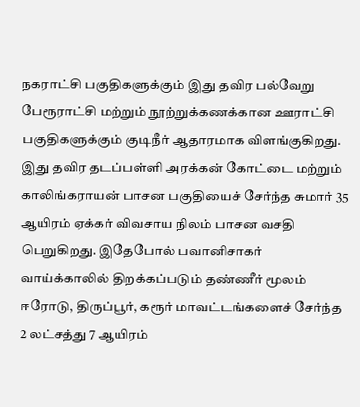நகராட்சி பகுதிகளுக்கும் இது தவிர பல்வேறு பேரூராட்சி மற்றும் நூற்றுக்கணக்கான ஊராட்சி பகுதிகளுக்கும் குடிநீர் ஆதாரமாக விளங்குகிறது.
இது தவிர தடப்பள்ளி அரக்கன் கோட்டை மற்றும் காலிங்கராயன் பாசன பகுதியைச் சேர்ந்த சுமார் 35 ஆயிரம் ஏக்கர் விவசாய நிலம் பாசன வசதி பெறுகிறது. இதேபோல் பவானிசாகர் வாய்க்காலில் திறக்கப்படும் தண்ணீர் மூலம் ஈரோடு, திருப்பூர், கரூர் மாவட்டங்களைச் சேர்ந்த 2 லட்சத்து 7 ஆயிரம்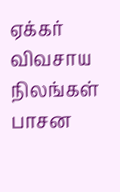ஏக்கர் விவசாய நிலங்கள் பாசன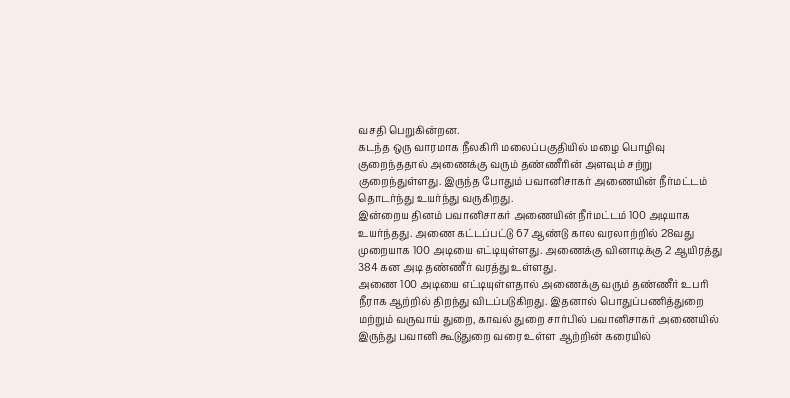வசதி பெறுகின்றன.
கடந்த ஒரு வாரமாக நீலகிரி மலைப்பகுதியில் மழை பொழிவு குறைந்ததால் அணைக்கு வரும் தண்ணீரின் அளவும் சற்று குறைந்துள்ளது. இருந்த போதும் பவானிசாகர் அணையின் நீர்மட்டம் தொடர்ந்து உயர்ந்து வருகிறது.
இன்றைய தினம் பவானிசாகர் அணையின் நீர்மட்டம் 100 அடியாக உயர்ந்தது. அணை கட்டப்பட்டு 67 ஆண்டு கால வரலாற்றில் 28வது முறையாக 100 அடியை எட்டியுள்ளது. அணைக்கு வினாடிக்கு 2 ஆயிரத்து 384 கன அடி தண்ணீர் வரத்து உள்ளது.
அணை 100 அடியை எட்டியுள்ளதால் அணைக்கு வரும் தண்ணீர் உபரி நீராக ஆற்றில் திறந்து விடப்படுகிறது. இதனால் பொதுப்பணித்துறை மற்றும் வருவாய் துறை, காவல் துறை சார்பில் பவானிசாகர் அணையில் இருந்து பவானி கூடுதுறை வரை உள்ள ஆற்றின் கரையில்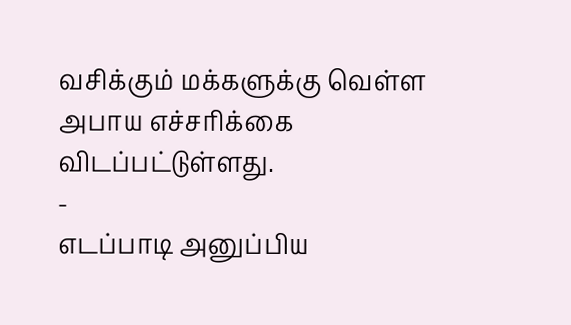வசிக்கும் மக்களுக்கு வெள்ள அபாய எச்சரிக்கை விடப்பட்டுள்ளது.
-
எடப்பாடி அனுப்பிய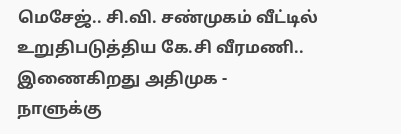மெசேஜ்.. சி.வி. சண்முகம் வீட்டில் உறுதிபடுத்திய கே.சி வீரமணி.. இணைகிறது அதிமுக -
நாளுக்கு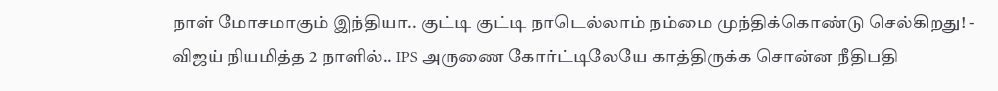நாள் மோசமாகும் இந்தியா.. குட்டி குட்டி நாடெல்லாம் நம்மை முந்திக்கொண்டு செல்கிறது! -
விஜய் நியமித்த 2 நாளில்.. IPS அருணை கோர்ட்டிலேயே காத்திருக்க சொன்ன நீதிபதி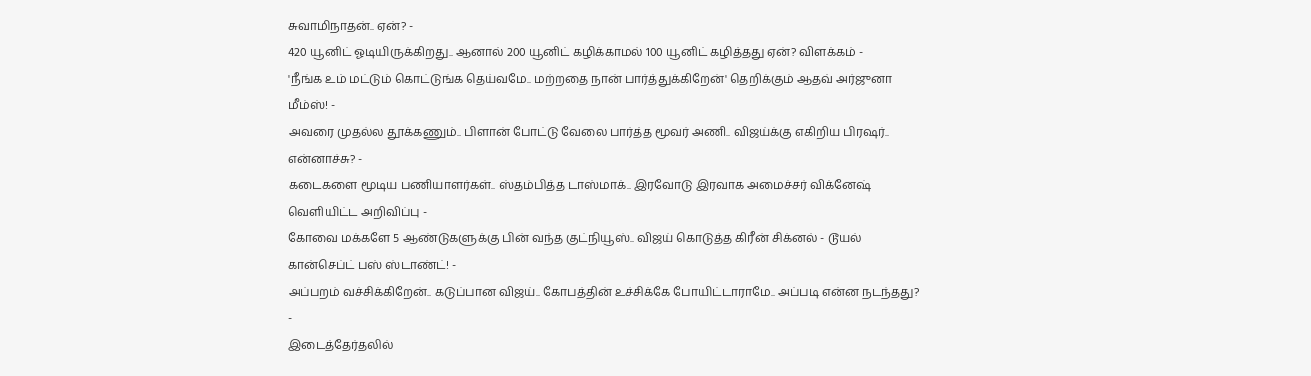சுவாமிநாதன்.. ஏன்? -
420 யூனிட் ஓடியிருக்கிறது.. ஆனால் 200 யூனிட் கழிக்காமல் 100 யூனிட் கழித்தது ஏன்? விளக்கம் -
'நீங்க உம் மட்டும் கொட்டுங்க தெய்வமே.. மற்றதை நான் பார்த்துக்கிறேன்' தெறிக்கும் ஆதவ் அர்ஜுனா மீம்ஸ்! -
அவரை முதல்ல தூக்கணும்.. பிளான் போட்டு வேலை பார்த்த மூவர் அணி.. விஜய்க்கு எகிறிய பிரஷர்.. என்னாச்சு? -
கடைகளை மூடிய பணியாளர்கள்.. ஸ்தம்பித்த டாஸ்மாக்.. இரவோடு இரவாக அமைச்சர் விக்னேஷ் வெளியிட்ட அறிவிப்பு -
கோவை மக்களே 5 ஆண்டுகளுக்கு பின் வந்த குட்நியூஸ்.. விஜய் கொடுத்த கிரீன் சிக்னல் - டூயல் கான்செப்ட் பஸ் ஸ்டாண்ட்! -
அப்பறம் வச்சிக்கிறேன்.. கடுப்பான விஜய்.. கோபத்தின் உச்சிக்கே போயிட்டாராமே.. அப்படி என்ன நடந்தது? -
இடைத்தேர்தலில்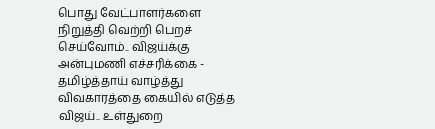பொது வேட்பாளர்களை நிறுத்தி வெற்றி பெறச் செய்வோம்.. விஜய்க்கு அன்புமணி எச்சரிக்கை -
தமிழ்த்தாய் வாழ்த்து விவகாரத்தை கையில் எடுத்த விஜய்.. உள்துறை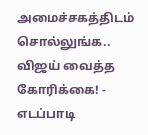அமைச்சகத்திடம் சொல்லுங்க.. விஜய் வைத்த கோரிக்கை! -
எடப்பாடி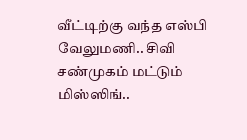வீட்டிற்கு வந்த எஸ்பி வேலுமணி.. சிவி சண்முகம் மட்டும் மிஸ்ஸிங்..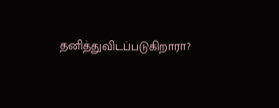தனித்துவிடப்படுகிறாரா?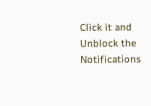Click it and Unblock the Notifications